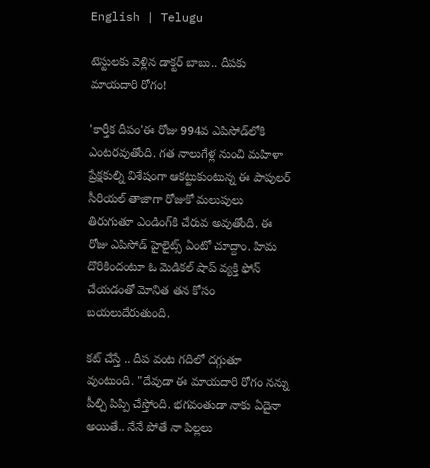English | Telugu

టెస్టుల‌కు వెళ్లిన డాక్ట‌ర్ బాబు.. దీప‌కు మాయ‌దారి రోగం!

'కార్తీక దీపం'ఈ రోజు 994వ ఎపిసోడ్‌లోకి ఎంట‌ర‌వుతోంది. గ‌త నాలుగేళ్ల నుంచి మ‌హిళా ప్రేక్ష‌కుల్ని విశేషంగా ఆక‌ట్టుకుంటున్న ఈ పాపుల‌ర్ సీరియ‌ల్ తాజాగా రోజుకో మ‌లుపులు తిరుగుతూ ఎండింగ్‌కి చేరువ అవుతోంది. ఈ రోజు ఎపిసోడ్ హైలైట్స్ ఏంటో చూద్దాం. హిమ దొరికిందంటూ ఓ మెడిక‌ల్ షాప్ వ్య‌క్తి ఫోన్ చేయ‌డంతో మోనిత త‌న కోసం బ‌య‌లుదేరుతుంది.

క‌ట్ చేస్తే .. దీప వంట గ‌దిలో ద‌గ్గుతూ వుంటుంది. "దేవుడా ఈ మాయ‌దారి రోగం న‌న్ను పీల్చి పిప్పి చేస్తోంది. భ‌గ‌వంతుడా నాకు ఏదైనా అయితే.. నేనే పోతే నా పిల్ల‌లు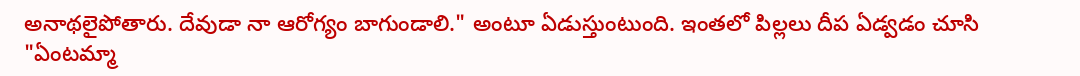అనాథ‌లైపోతారు. దేవుడా నా ఆరోగ్యం బాగుండాలి." అంటూ ఏడుస్తుంటుంది. ఇంత‌లో పిల్ల‌లు దీప ఏడ్వ‌డం చూసి "ఏంట‌మ్మా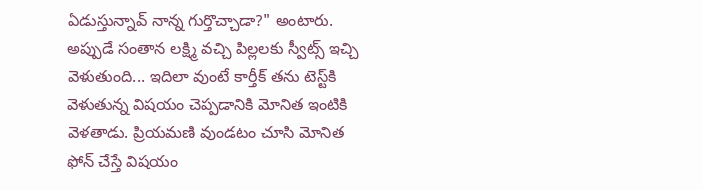ఏడుస్తున్నావ్ నాన్న గుర్తొచ్చాడా?" అంటారు. అప్పుడే సంతాన ల‌క్ష్మి వ‌చ్చి పిల్ల‌ల‌కు స్వీట్స్ ఇచ్చి వెళుతుంది... ఇదిలా వుంటే కార్తీక్ త‌ను టెస్ట్‌కి వెళుతున్న విష‌యం చెప్ప‌డానికి మోనిత ఇంటికి వెళ‌తాడు. ప్రియ‌మ‌ణి వుండ‌టం చూసి మోనిత ఫోన్ చేస్తే విష‌యం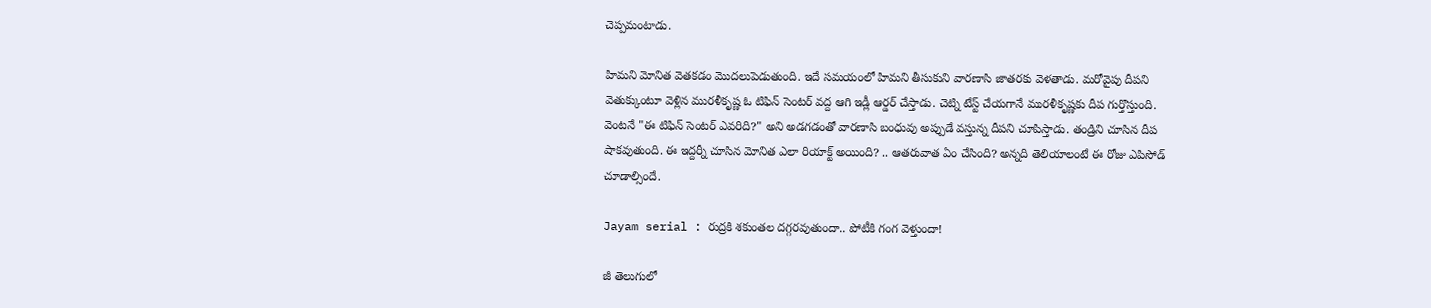చెప్ప‌మంటాడు.

హిమ‌ని మోనిత వెత‌క‌డం మొద‌లుపెడుతుంది. ఇదే స‌మ‌యంలో హిమ‌ని తీసుకుని వార‌ణాసి జాత‌ర‌కు వెళ‌తాడు. మ‌రోవైపు దీపని వెతుక్కుంటూ వెళ్లిన‌ ముర‌ళీకృష్ణ ఓ టిఫిన్ సెంట‌ర్ వ‌ద్ద ఆగి ఇడ్లీ ఆర్డ‌ర్ చేస్తాడు. చెట్ని టేస్ట్ చేయ‌గానే ముర‌ళీకృష్ణ‌కు దీప గుర్తొస్తుంది. వెంట‌నే "ఈ టిఫిన్ సెంట‌ర్ ఎవ‌రిది?" అని అడ‌గ‌డంతో వార‌ణాసి బంధువు అప్పుడే వ‌స్తున్న దీప‌ని చూపిస్తాడు. తండ్రిని చూసిన దీప షాకవుతుంది. ఈ ఇద్ద‌ర్నీ చూసిన మోనిత ఎలా రియాక్ట్ అయింది? .. ఆత‌రువాత ఏం చేసింది? అన్న‌ది తెలియాలంటే ఈ రోజు ఎపిసోడ్ చూడాల్సిందే.

Jayam serial : రుద్రకి శకుంతల దగ్గరవుతుందా.. పోటీకి గంగ వెళ్తుందా!

జీ తెలుగులో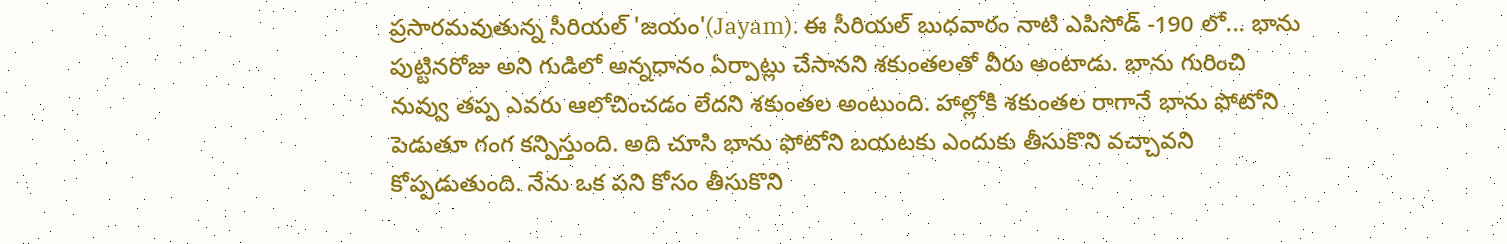ప్రసారమవుతున్న సీరియల్ 'జయం'(Jayam). ఈ సీరియల్ బుధవారం నాటి ఎపిసోడ్ -190 లో... భాను పుట్టినరోజు అని గుడిలో అన్నధానం ఏర్పాట్లు చేసానని శకుంతలతో వీరు అంటాడు. భాను గురించి నువ్వు తప్ప ఎవరు ఆలోచించడం లేదని శకుంతల అంటుంది. హాల్లోకి శకుంతల రాగానే భాను ఫోటోని పెడుతూ గంగ కన్పిస్తుంది. అది చూసి భాను ఫోటోని బయటకు ఎందుకు తీసుకొని వచ్చావని కోప్పడుతుంది. నేను ఒక పని కోసం తీసుకొని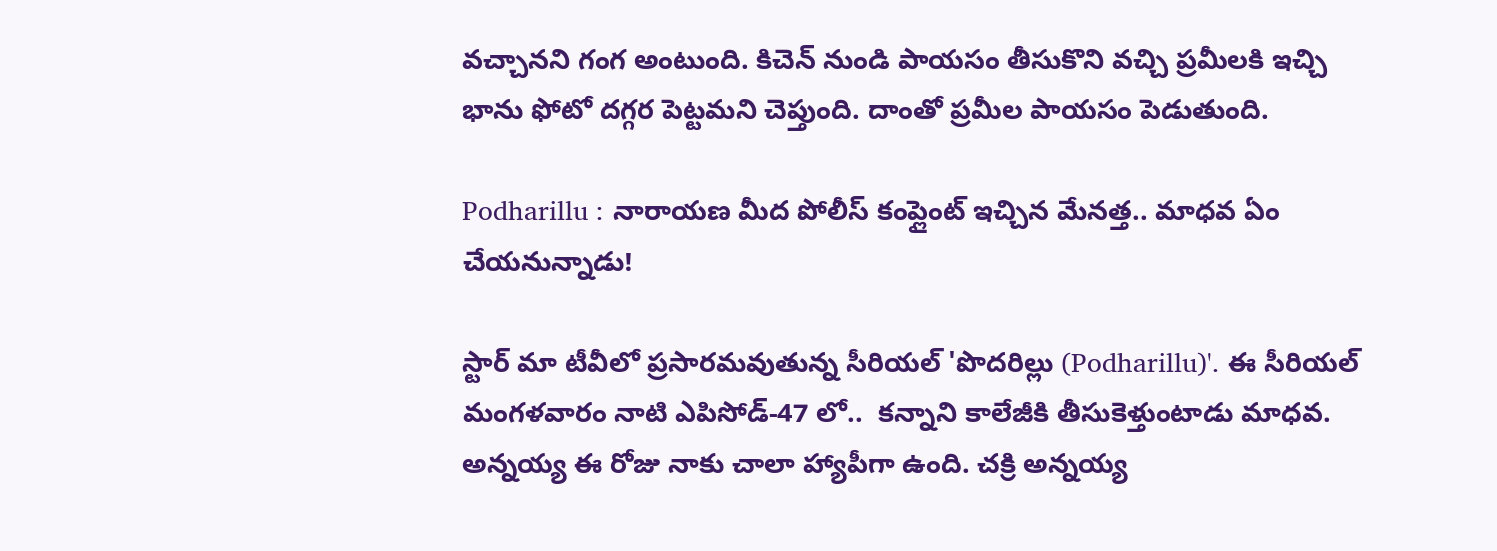వచ్చానని గంగ అంటుంది. కిచెన్ నుండి పాయసం తీసుకొని వచ్చి ప్రమీలకి ఇచ్చి భాను ఫోటో దగ్గర పెట్టమని చెప్తుంది. దాంతో ప్రమీల పాయసం పెడుతుంది.

Podharillu : నారాయణ మీద పోలీస్ కంప్లైంట్ ఇచ్చిన మేనత్త.. మాధవ ఏం చేయనున్నాడు!

స్టార్ మా టీవీలో ప్రసారమవుతున్న సీరియల్ 'పొదరిల్లు (Podharillu)'. ఈ సీరియల్ మంగళవారం నాటి ఎపిసోడ్-47 లో..  కన్నాని కాలేజీకి తీసుకెళ్తుంటాడు మాధవ. అన్నయ్య ఈ రోజు నాకు చాలా హ్యాపీగా ఉంది. చక్రి అన్నయ్య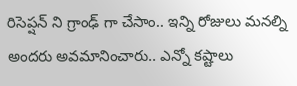రిసెప్షన్ ని గ్రాంఢ్ గా చేసాం.. ఇన్ని రోజులు మనల్ని అందరు అవమానించారు.. ఎన్నో కష్టాలు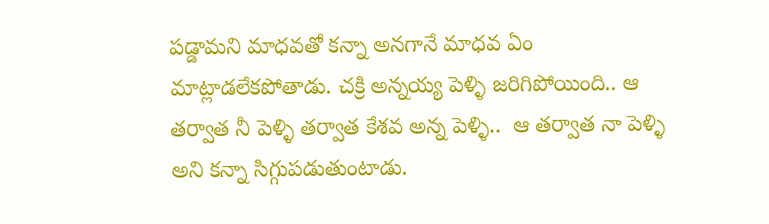పడ్డామని మాధవతో కన్నా అనగానే మాధవ ఏం మాట్లాడలేకపోతాడు. చక్రి అన్నయ్య పెళ్ళి జరిగిపోయింది.. ఆ తర్వాత నీ పెళ్ళి తర్వాత కేశవ అన్న పెళ్ళి..  ఆ తర్వాత నా పెళ్ళి అని కన్నా సిగ్గుపడుతుంటాడు.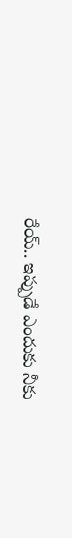రేయ్.. ఇప్పుడే ఎందుకు నీకు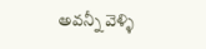అవన్నీ వెళ్ళి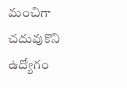మంచిగా చదువుకొని ఉద్యోగం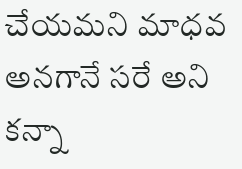చేయమని మాధవ అనగానే సరే అని కన్నా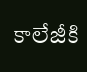కాలేజీకి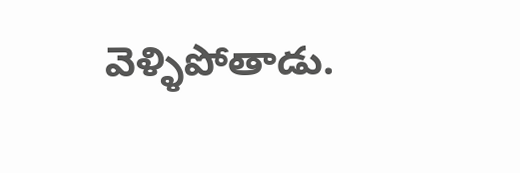వెళ్ళిపోతాడు.